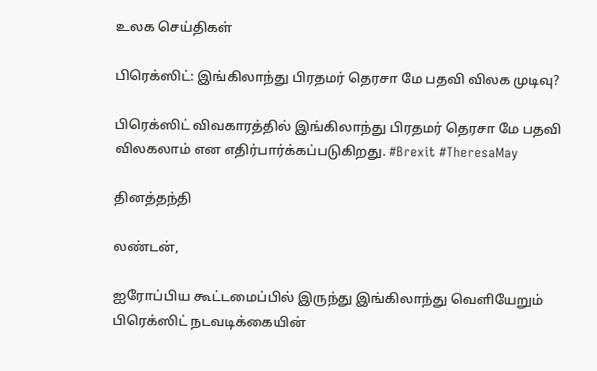உலக செய்திகள்

பிரெக்ஸிட்: இங்கிலாந்து பிரதமர் தெரசா மே பதவி விலக முடிவு?

பிரெக்ஸிட் விவகாரத்தில் இங்கிலாந்து பிரதமர் தெரசா மே பதவி விலகலாம் என எதிர்பார்க்கப்படுகிறது. #Brexit #TheresaMay

தினத்தந்தி

லண்டன்,

ஐரோப்பிய கூட்டமைப்பில் இருந்து இங்கிலாந்து வெளியேறும் பிரெக்ஸிட் நடவடிக்கையின்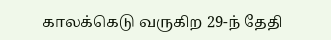காலக்கெடு வருகிற 29-ந் தேதி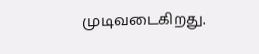முடிவடைகிறது.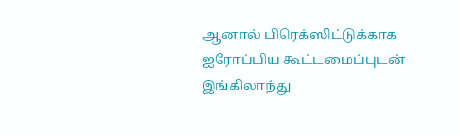ஆனால் பிரெக்ஸிட்டுக்காக ஐரோப்பிய கூட்டமைப்புடன் இங்கிலாந்து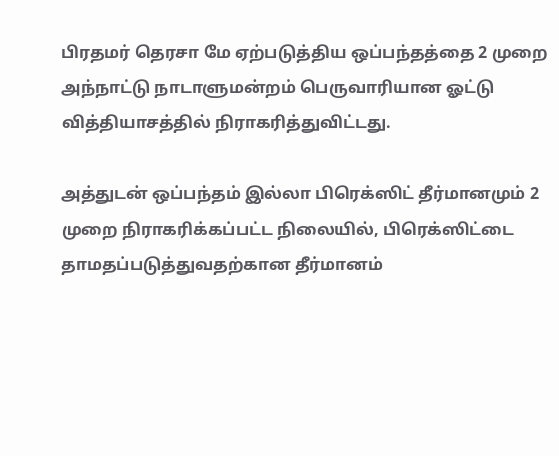பிரதமர் தெரசா மே ஏற்படுத்திய ஒப்பந்தத்தை 2 முறை அந்நாட்டு நாடாளுமன்றம் பெருவாரியான ஓட்டு வித்தியாசத்தில் நிராகரித்துவிட்டது.

அத்துடன் ஒப்பந்தம் இல்லா பிரெக்ஸிட் தீர்மானமும் 2 முறை நிராகரிக்கப்பட்ட நிலையில், பிரெக்ஸிட்டை தாமதப்படுத்துவதற்கான தீர்மானம்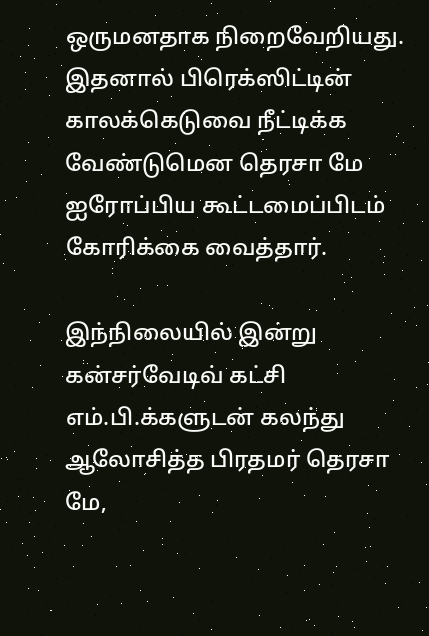ஒருமனதாக நிறைவேறியது. இதனால் பிரெக்ஸிட்டின் காலக்கெடுவை நீட்டிக்க வேண்டுமென தெரசா மே ஐரோப்பிய கூட்டமைப்பிடம் கோரிக்கை வைத்தார்.

இந்நிலையில் இன்று கன்சர்வேடிவ் கட்சி எம்.பி.க்களுடன் கலந்து ஆலோசித்த பிரதமர் தெரசா மே,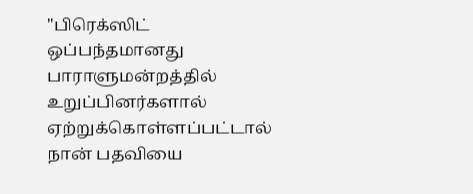"பிரெக்ஸிட் ஒப்பந்தமானது பாராளுமன்றத்தில் உறுப்பினர்களால் ஏற்றுக்கொள்ளப்பட்டால் நான் பதவியை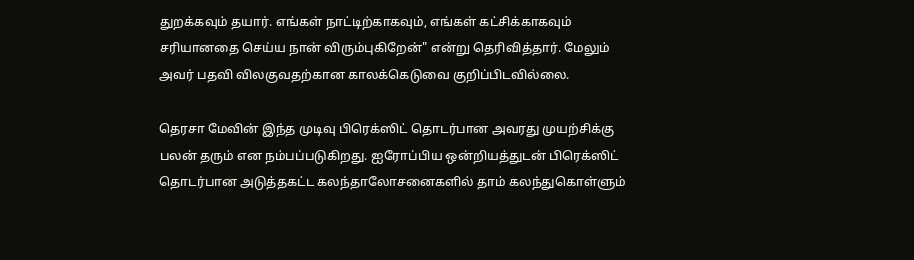துறக்கவும் தயார். எங்கள் நாட்டிற்காகவும், எங்கள் கட்சிக்காகவும் சரியானதை செய்ய நான் விரும்புகிறேன்" என்று தெரிவித்தார். மேலும் அவர் பதவி விலகுவதற்கான காலக்கெடுவை குறிப்பிடவில்லை.

தெரசா மேவின் இந்த முடிவு பிரெக்ஸிட் தொடர்பான அவரது முயற்சிக்கு பலன் தரும் என நம்பப்படுகிறது. ஐரோப்பிய ஒன்றியத்துடன் பிரெக்ஸிட் தொடர்பான அடுத்தகட்ட கலந்தாலோசனைகளில் தாம் கலந்துகொள்ளும்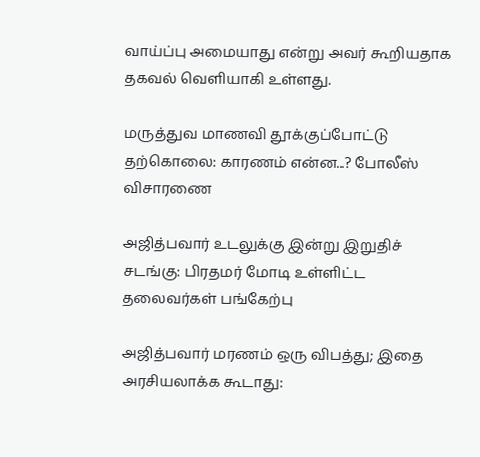வாய்ப்பு அமையாது என்று அவர் கூறியதாக தகவல் வெளியாகி உள்ளது.

மருத்துவ மாணவி தூக்குப்போட்டு தற்கொலை: காரணம் என்ன...? போலீஸ் விசாரணை

அஜித்பவார் உடலுக்கு இன்று இறுதிச் சடங்கு: பிரதமர் மோடி உள்ளிட்ட தலைவர்கள் பங்கேற்பு

அஜித்பவார் மரணம் ஒரு விபத்து; இதை அரசியலாக்க கூடாது: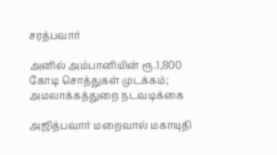சரத்பவார்

அனில் அம்பானியின் ரூ.1,800 கோடி சொத்துகள் முடக்கம்; அமலாக்கத்துறை நடவடிக்கை

அஜித்பவார் மறைவால் மகாயுதி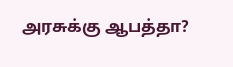அரசுக்கு ஆபத்தா?